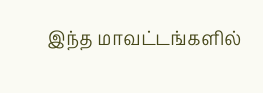இந்த மாவட்டங்களில்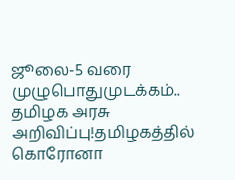ஜூலை-5 வரை முழுபொதுமுடக்கம்.. தமிழக அரசு அறிவிப்பு!தமிழகத்தில் கொரோனா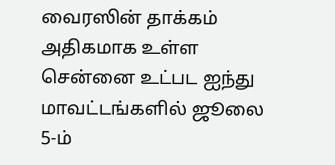வைரஸின் தாக்கம் அதிகமாக உள்ள சென்னை உட்பட ஐந்து மாவட்டங்களில் ஜூலை 5-ம்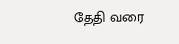தேதி வரை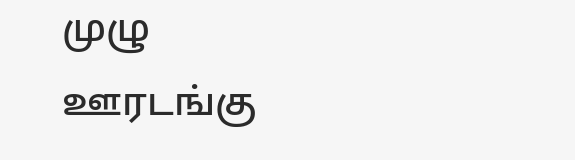முழு ஊரடங்கு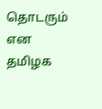தொடரும் என தமிழக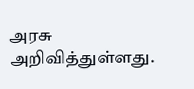அரசு அறிவித்துள்ளது.